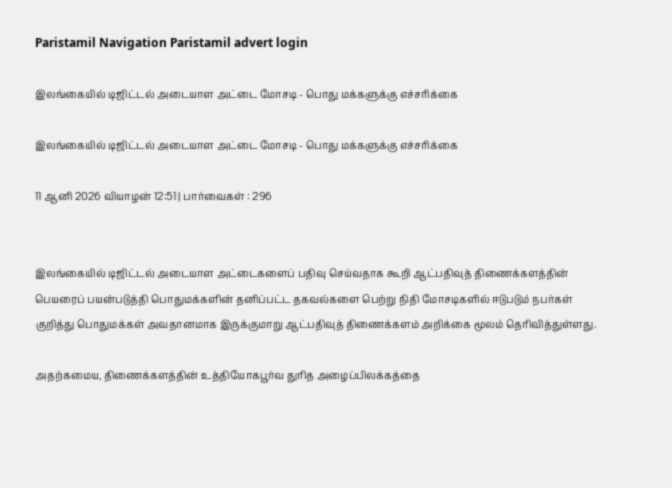Paristamil Navigation Paristamil advert login

இலங்கையில் டிஜிட்டல் அடையாள அட்டை மோசடி - பொது மக்களுக்கு எச்சரிக்கை

இலங்கையில் டிஜிட்டல் அடையாள அட்டை மோசடி - பொது மக்களுக்கு எச்சரிக்கை

11 ஆனி 2026 வியாழன் 12:51 | பார்வைகள் : 296


இலங்கையில் டிஜிட்டல் அடையாள அட்டைகளைப் பதிவு செய்வதாக கூறி ஆட்பதிவுத் திணைக்களத்தின் பெயரைப் பயன்படுத்தி பொதுமக்களின் தனிப்பட்ட தகவல்களை பெற்று நிதி மோசடிகளில் ஈடுபடும் நபர்கள் குறித்து பொதுமக்கள் அவதானமாக இருக்குமாறு ஆட்பதிவுத் திணைக்களம் அறிக்கை மூலம் தெரிவித்துள்ளது.

அதற்கமைய, திணைக்களத்தின் உத்தியோகபூர்வ துரித அழைப்பிலக்கத்தை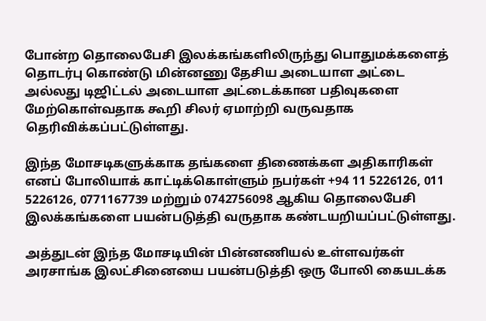போன்ற தொலைபேசி இலக்கங்களிலிருந்து பொதுமக்களைத் தொடர்பு கொண்டு மின்னணு தேசிய அடையாள அட்டை அல்லது டிஜிட்டல் அடையாள அட்டைக்கான பதிவுகளை மேற்கொள்வதாக கூறி சிலர் ஏமாற்றி வருவதாக தெரிவிக்கப்பட்டுள்ளது.

இந்த மோசடிகளுக்காக தங்களை திணைக்கள அதிகாரிகள் எனப் போலியாக் காட்டிக்கொள்ளும் நபர்கள் +94 11 5226126, 011 5226126, 0771167739 மற்றும் 0742756098 ஆகிய தொலைபேசி இலக்கங்களை பயன்படுத்தி வருதாக கண்டயறியப்பட்டுள்ளது.

அத்துடன் இந்த மோசடியின் பின்னணியல் உள்ளவர்கள் அரசாங்க இலட்சினையை பயன்படுத்தி ஒரு போலி கையடக்க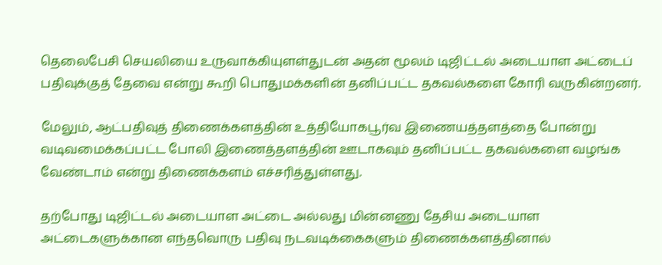தெலைபேசி செயலியை உருவாக்கியுளள்துடன் அதன் மூலம் டிஜிட்டல் அடையாள அட்டைப் பதிவுக்குத் தேவை என்று கூறி பொதுமக்களின் தனிப்பட்ட தகவல்களை கோரி வருகின்றனர்.

மேலும், ஆட்பதிவுத் திணைக்களத்தின் உத்தியோகபூர்வ இணையத்தளத்தை போன்று வடிவமைக்கப்பட்ட போலி இணைத்தளத்தின் ஊடாகவும் தனிப்பட்ட தகவல்களை வழங்க வேண்டாம் என்று திணைக்களம் எச்சரித்துள்ளது.

தற்போது டிஜிட்டல் அடையாள அட்டை அல்லது மின்னணு தேசிய அடையாள அட்டைகளுக்கான எந்தவொரு பதிவு நடவடிக்கைகளும் திணைக்களத்தினால்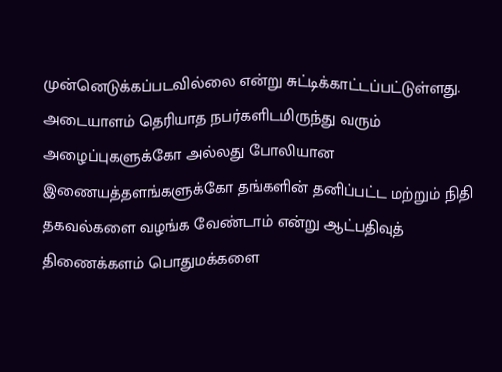முன்னெடுக்கப்படவில்லை என்று சுட்டிக்காட்டப்பட்டுள்ளது. அடையாளம் தெரியாத நபர்களிடமிருந்து வரும் அழைப்புகளுக்கோ அல்லது போலியான இணையத்தளங்களுக்கோ தங்களின் தனிப்பட்ட மற்றும் நிதி தகவல்களை வழங்க வேண்டாம் என்று ஆட்பதிவுத் திணைக்களம் பொதுமக்களை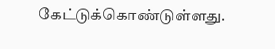கேட்டுக்கொண்டுள்ளது.